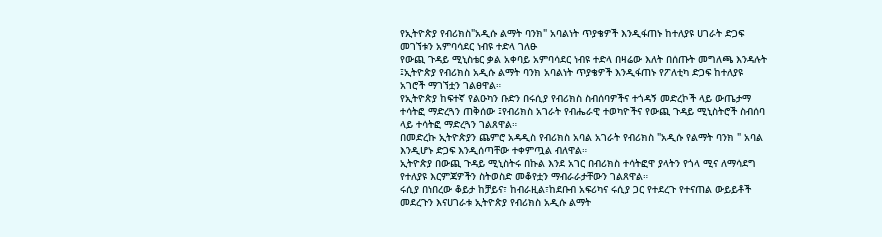የኢትዮጵያ የብሪክስ"አዲሱ ልማት ባንክ" አባልነት ጥያቄዎች እንዲፋጠኑ ከተለያዩ ሀገራት ድጋፍ መገኘቱን አምባሳደር ነብዩ ተድላ ገለፁ
የውጪ ጉዳይ ሚኒስቴር ቃል አቀባይ አምባሳደር ነብዩ ተድላ በዛሬው እለት በሰጡት መግለጫ እንዳሉት ፤ኢትዮጵያ የብሪክስ አዲሱ ልማት ባንክ አባልነት ጥያቄዎች እንዲፋጠኑ የፖለቲካ ድጋፍ ከተለያዩ አገሮች ማገኘቷን ገልፀዋል።
የኢትዮጵያ ከፍተኛ የልዑካን ቡድን በሩሲያ የብሪክስ ስብሰባዎችና ተጎዳኝ መድረኮች ላይ ውጤታማ ተሳትፎ ማድረጓን ጠቅሰው ፤የብሪክስ አገራት የብሔራዊ ተወካዮችና የውጪ ጉዳይ ሚኒስትሮች ስብሰባ ላይ ተሳትፎ ማድረጓን ገልጸዋል።
በመድረኩ ኢትዮጵያን ጨምሮ አዳዲስ የብሪክስ አባል አገራት የብሪክስ "አዲሱ የልማት ባንክ " አባል እንዲሆኑ ድጋፍ እንዲሰጣቸው ተቀምጧል ብለዋል።
ኢትዮጵያ በውጪ ጉዳይ ሚኒስትሩ በኩል እንደ አገር በብሪክስ ተሳትፎዋ ያላትን የጎላ ሚና ለማሳደግ የተለያዩ እርምጃዎችን ስትወስድ መቆየቷን ማብራራታቸውን ገልጸዋል።
ሩሲያ በነበረው ቆይታ ከቻይና፣ ከብራዚል፣ከደቡብ አፍሪካና ሩሲያ ጋር የተደረጉ የተናጠል ውይይቶች መደረጉን እናሀገራቱ ኢትዮጵያ የብሪክስ አዲሱ ልማት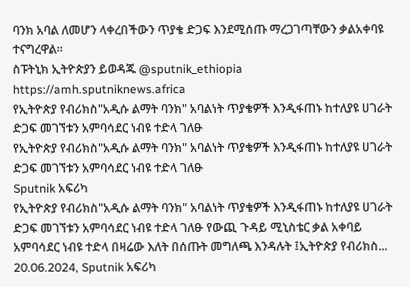ባንክ አባል ለመሆን ላቀረበችውን ጥያቄ ድጋፍ እንደሚሰጡ ማረጋገጣቸውን ቃልአቀባዩ ተናግረዋል።
ስፑትኒክ ኢትዮጵያን ይወዳጁ @sputnik_ethiopia
https://amh.sputniknews.africa
የኢትዮጵያ የብሪክስ"አዲሱ ልማት ባንክ" አባልነት ጥያቄዎች እንዲፋጠኑ ከተለያዩ ሀገራት ድጋፍ መገኘቱን አምባሳደር ነብዩ ተድላ ገለፁ
የኢትዮጵያ የብሪክስ"አዲሱ ልማት ባንክ" አባልነት ጥያቄዎች እንዲፋጠኑ ከተለያዩ ሀገራት ድጋፍ መገኘቱን አምባሳደር ነብዩ ተድላ ገለፁ
Sputnik አፍሪካ
የኢትዮጵያ የብሪክስ"አዲሱ ልማት ባንክ" አባልነት ጥያቄዎች እንዲፋጠኑ ከተለያዩ ሀገራት ድጋፍ መገኘቱን አምባሳደር ነብዩ ተድላ ገለፁ የውጪ ጉዳይ ሚኒስቴር ቃል አቀባይ አምባሳደር ነብዩ ተድላ በዛሬው እለት በሰጡት መግለጫ እንዳሉት ፤ኢትዮጵያ የብሪክስ... 20.06.2024, Sputnik አፍሪካ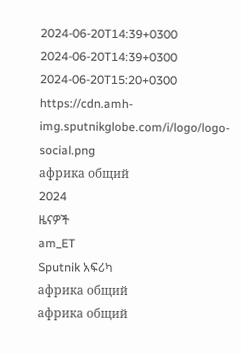2024-06-20T14:39+0300
2024-06-20T14:39+0300
2024-06-20T15:20+0300
https://cdn.amh-img.sputnikglobe.com/i/logo/logo-social.png
африка общий
2024
ዜናዎች
am_ET
Sputnik አፍሪካ
африка общий
африка общий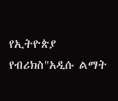የኢትዮጵያ የብሪክስ"አዲሱ ልማት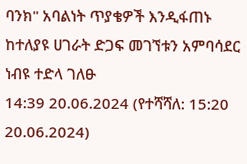ባንክ" አባልነት ጥያቄዎች እንዲፋጠኑ ከተለያዩ ሀገራት ድጋፍ መገኘቱን አምባሳደር ነብዩ ተድላ ገለፁ
14:39 20.06.2024 (የተሻሻለ: 15:20 20.06.2024)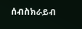ሰብስክራይብ